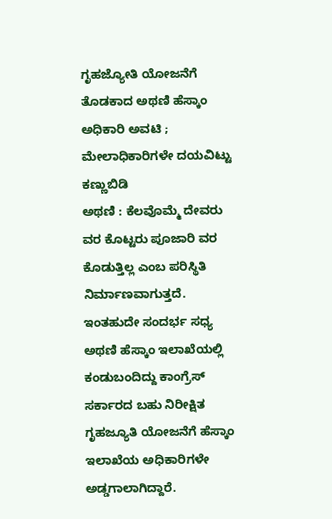ಗೃಹಜ್ಯೋತಿ ಯೋಜನೆಗೆ ತೊಡಕಾದ ಅಥಣಿ ಹೆಸ್ಕಾಂ ಅಧಿಕಾರಿ ಅವಟಿ ; ಮೇಲಾಧಿಕಾರಿಗಳೇ ದಯವಿಟ್ಟು ಕಣ್ಣುಬಿಡಿ
ಅಥಣಿ : ಕೆಲವೊಮ್ಮೆ ದೇವರು ವರ ಕೊಟ್ಟರು ಪೂಜಾರಿ ವರ ಕೊಡುತ್ತಿಲ್ಲ ಎಂಬ ಪರಿಸ್ಥಿತಿ ನಿರ್ಮಾಣವಾಗುತ್ತದೆ. ಇಂತಹುದೇ ಸಂದರ್ಭ ಸಧ್ಯ ಅಥಣಿ ಹೆಸ್ಕಾಂ ಇಲಾಖೆಯಲ್ಲಿ ಕಂಡುಬಂದಿದ್ದು ಕಾಂಗ್ರೆಸ್ ಸರ್ಕಾರದ ಬಹು ನಿರೀಕ್ಷಿತ ಗೃಹಜ್ಯೂತಿ ಯೋಜನೆಗೆ ಹೆಸ್ಕಾಂ ಇಲಾಖೆಯ ಅಧಿಕಾರಿಗಳೇ ಅಡ್ಡಗಾಲಾಗಿದ್ದಾರೆ.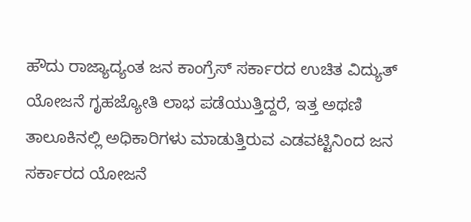ಹೌದು ರಾಜ್ಯಾದ್ಯಂತ ಜನ ಕಾಂಗ್ರೆಸ್ ಸರ್ಕಾರದ ಉಚಿತ ವಿದ್ಯುತ್ ಯೋಜನೆ ಗೃಹಜ್ಯೋತಿ ಲಾಭ ಪಡೆಯುತ್ತಿದ್ದರೆ, ಇತ್ತ ಅಥಣಿ ತಾಲೂಕಿನಲ್ಲಿ ಅಧಿಕಾರಿಗಳು ಮಾಡುತ್ತಿರುವ ಎಡವಟ್ಟಿನಿಂದ ಜನ ಸರ್ಕಾರದ ಯೋಜನೆ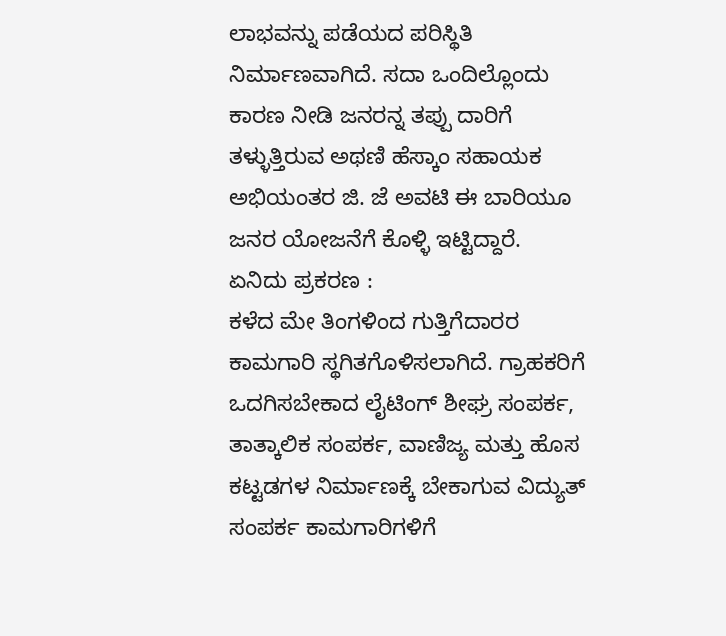ಲಾಭವನ್ನು ಪಡೆಯದ ಪರಿಸ್ಥಿತಿ ನಿರ್ಮಾಣವಾಗಿದೆ. ಸದಾ ಒಂದಿಲ್ಲೊಂದು ಕಾರಣ ನೀಡಿ ಜನರನ್ನ ತಪ್ಪು ದಾರಿಗೆ ತಳ್ಳುತ್ತಿರುವ ಅಥಣಿ ಹೆಸ್ಕಾಂ ಸಹಾಯಕ ಅಭಿಯಂತರ ಜಿ. ಜೆ ಅವಟಿ ಈ ಬಾರಿಯೂ ಜನರ ಯೋಜನೆಗೆ ಕೊಳ್ಳಿ ಇಟ್ಟಿದ್ದಾರೆ.
ಏನಿದು ಪ್ರಕರಣ :
ಕಳೆದ ಮೇ ತಿಂಗಳಿಂದ ಗುತ್ತಿಗೆದಾರರ ಕಾಮಗಾರಿ ಸ್ಥಗಿತಗೊಳಿಸಲಾಗಿದೆ. ಗ್ರಾಹಕರಿಗೆ ಒದಗಿಸಬೇಕಾದ ಲೈಟಿಂಗ್ ಶೀಘ್ರ ಸಂಪರ್ಕ, ತಾತ್ಕಾಲಿಕ ಸಂಪರ್ಕ, ವಾಣಿಜ್ಯ ಮತ್ತು ಹೊಸ ಕಟ್ಟಡಗಳ ನಿರ್ಮಾಣಕ್ಕೆ ಬೇಕಾಗುವ ವಿದ್ಯುತ್ ಸಂಪರ್ಕ ಕಾಮಗಾರಿಗಳಿಗೆ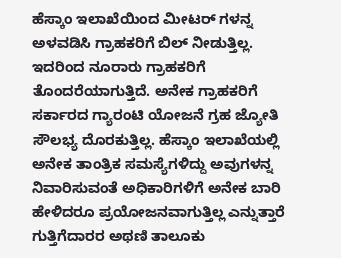ಹೆಸ್ಕಾಂ ಇಲಾಖೆಯಿಂದ ಮೀಟರ್ ಗಳನ್ನ ಅಳವಡಿಸಿ ಗ್ರಾಹಕರಿಗೆ ಬಿಲ್ ನೀಡುತ್ತಿಲ್ಲ.
ಇದರಿಂದ ನೂರಾರು ಗ್ರಾಹಕರಿಗೆ ತೊಂದರೆಯಾಗುತ್ತಿದೆ. ಅನೇಕ ಗ್ರಾಹಕರಿಗೆ ಸರ್ಕಾರದ ಗ್ಯಾರಂಟಿ ಯೋಜನೆ ಗ್ರಹ ಜ್ಯೋತಿ ಸೌಲಭ್ಯ ದೊರಕುತ್ತಿಲ್ಲ. ಹೆಸ್ಕಾಂ ಇಲಾಖೆಯಲ್ಲಿ ಅನೇಕ ತಾಂತ್ರಿಕ ಸಮಸ್ಯೆಗಳಿದ್ದು ಅವುಗಳನ್ನ ನಿವಾರಿಸುವಂತೆ ಅಧಿಕಾರಿಗಳಿಗೆ ಅನೇಕ ಬಾರಿ ಹೇಳಿದರೂ ಪ್ರಯೋಜನವಾಗುತ್ತಿಲ್ಲ ಎನ್ನುತ್ತಾರೆ ಗುತ್ತಿಗೆದಾರರ ಅಥಣಿ ತಾಲೂಕು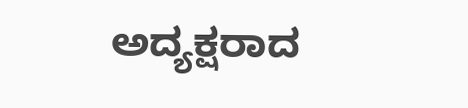ಅದ್ಯಕ್ಷರಾದ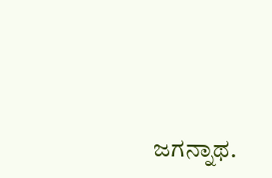ಜಗನ್ನಾಥ.